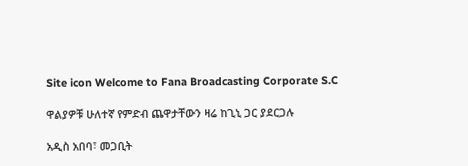Site icon Welcome to Fana Broadcasting Corporate S.C

ዋልያዎቹ ሁለተኛ የምድብ ጨዋታቸውን ዛሬ ከጊኒ ጋር ያደርጋሉ

አዲስ አበባ፣ መጋቢት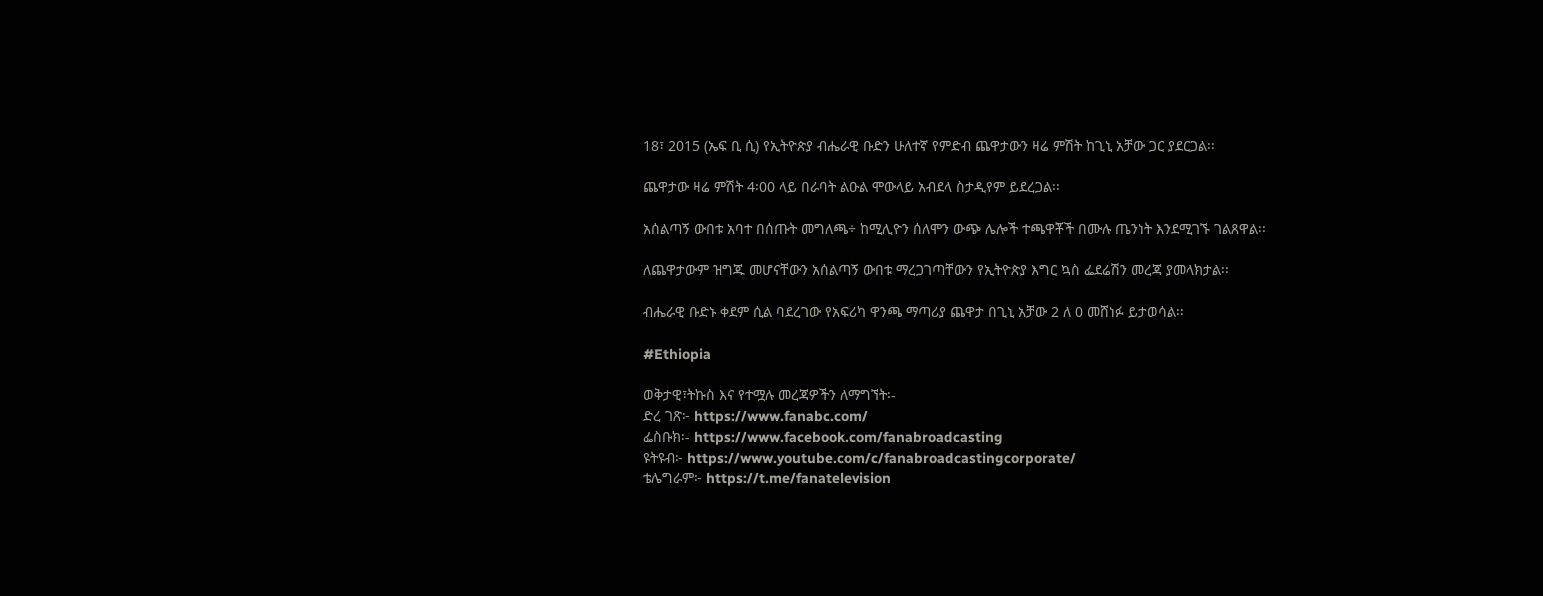18፣ 2015 (ኤፍ ቢ ሲ) የኢትዮጵያ ብሔራዊ ቡድን ሁለተኛ የምድብ ጨዋታውን ዛሬ ምሽት ከጊኒ አቻው ጋር ያደርጋል፡፡

ጨዋታው ዛሬ ምሽት 4፡00 ላይ በራባት ልዑል ሞውላይ አብደላ ስታዲየም ይደረጋል፡፡

አሰልጣኝ ውበቱ አባተ በሰጡት መግለጫ÷ ከሚሊዮን ሰለሞን ውጭ ሌሎች ተጫዋቾች በሙሉ ጤንነት እንደሚገኙ ገልጸዋል፡፡

ለጨዋታውም ዝግጁ መሆናቸውን አሰልጣኝ ውበቱ ማረጋገጣቸውን የኢትዮጵያ እግር ኳስ ፌደሬሽን መረጃ ያመላክታል፡፡

ብሔራዊ ቡድኑ ቀደም ሲል ባደረገው የአፍሪካ ዋንጫ ማጣሪያ ጨዋታ በጊኒ አቻው 2 ለ 0 መሸነፉ ይታወሳል፡፡

#Ethiopia

ወቅታዊ፣ትኩስ እና የተሟሉ መረጃዎችን ለማግኘት፡-
ድረ ገጽ፦ https://www.fanabc.com/
ፌስቡክ፡- https://www.facebook.com/fanabroadcasting
ዩትዩብ፦ https://www.youtube.com/c/fanabroadcastingcorporate/
ቴሌግራም፦ https://t.me/fanatelevision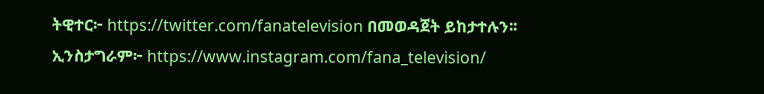ትዊተር፦ https://twitter.com/fanatelevision በመወዳጀት ይከታተሉን፡፡
ኢንስታግራም፦ https://www.instagram.com/fana_television/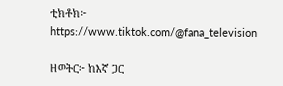ቲክቶክ፦ https://www.tiktok.com/@fana_television

ዘወትር፦ ከእኛ ጋር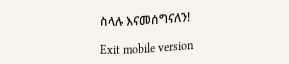ስላሉ እናመሰግናለን!

Exit mobile version